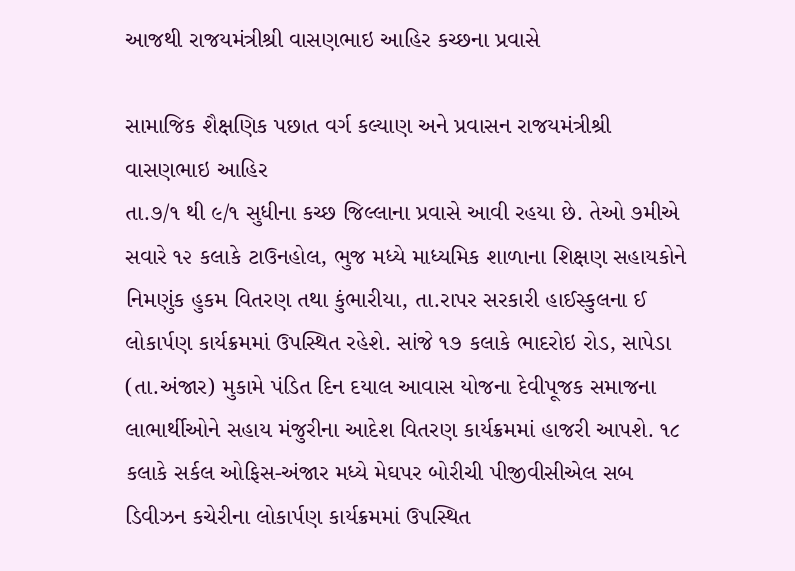આજથી રાજયમંત્રીશ્રી વાસણભાઇ આહિર કચ્છના પ્રવાસે

સામાજિક શૈક્ષણિક પછાત વર્ગ કલ્યાણ અને પ્રવાસન રાજયમંત્રીશ્રી વાસણભાઇ આહિર
તા.૭/૧ થી ૯/૧ સુધીના કચ્છ જિલ્લાના પ્રવાસે આવી રહયા છે. તેઓ ૭મીએ સવારે ૧૨ કલાકે ટાઉનહોલ, ભુજ મધ્યે માધ્યમિક શાળાના શિક્ષણ સહાયકોને નિમણુંક હુકમ વિતરણ તથા કુંભારીયા, તા.રાપર સરકારી હાઈસ્કુલના ઈ લોકાર્પણ કાર્યક્રમમાં ઉપસ્થિત રહેશે. સાંજે ૧૭ કલાકે ભાદરોઇ રોડ, સાપેડા (તા.અંજાર) મુકામે પંડિત દિન દયાલ આવાસ યોજના દેવીપૂજક સમાજના લાભાર્થીઓને સહાય મંજુરીના આદેશ વિતરણ કાર્યક્રમમાં હાજરી આપશે. ૧૮ કલાકે સર્કલ ઓફિસ-અંજાર મધ્યે મેઘપર બોરીચી પીજીવીસીએલ સબ ડિવીઝન કચેરીના લોકાર્પણ કાર્યક્રમમાં ઉપસ્થિત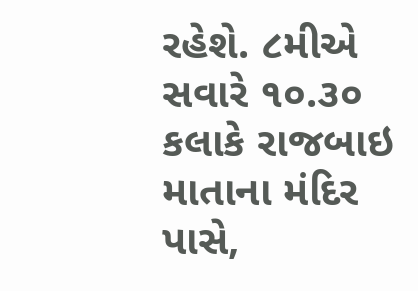રહેશે. ૮મીએ સવારે ૧૦.૩૦ કલાકે રાજબાઇ માતાના મંદિર પાસે,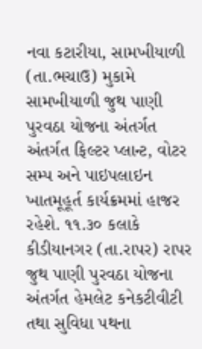નવા કટારીયા, સામખીયાળી (તા.ભચાઉ) મુકામે સામખીયાળી જુથ પાણી પુરવઠા યોજના અંતર્ગત અંતર્ગત ફિલ્ટર પ્લાન્ટ, વોટર સમ્પ અને પાઇપલાઇન ખાતમૂહૂર્ત કાર્યક્રમમાં હાજર રહેશે. ૧૧.૩૦ કલાકે કીડીયાનગર (તા.રાપર) રાપર જુથ પાણી પુરવઠા યોજના અંતર્ગત હેમલેટ કનેકટીવીટી તથા સુવિધા પથના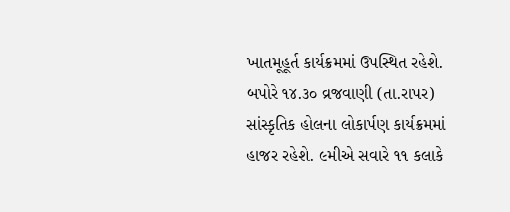ખાતમૂહૂર્ત કાર્યક્રમમાં ઉપસ્થિત રહેશે. બપોરે ૧૪.૩૦ વ્રજવાણી (તા.રાપર) સાંસ્કૃતિક હોલના લોકાર્પણ કાર્યક્રમમાં હાજર રહેશે. ૯મીએ સવારે ૧૧ કલાકે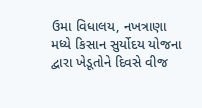ઉમા વિધાલય, નખત્રાણા મધ્યે કિસાન સુર્યોદય યોજના દ્વારા ખેડૂતોને દિવસે વીજ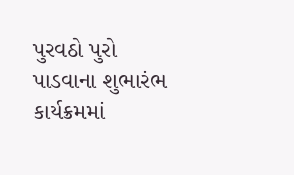પુરવઠો પુરો પાડવાના શુભારંભ કાર્યક્રમમાં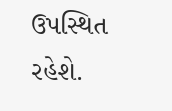ઉપસ્થિત રહેશે.